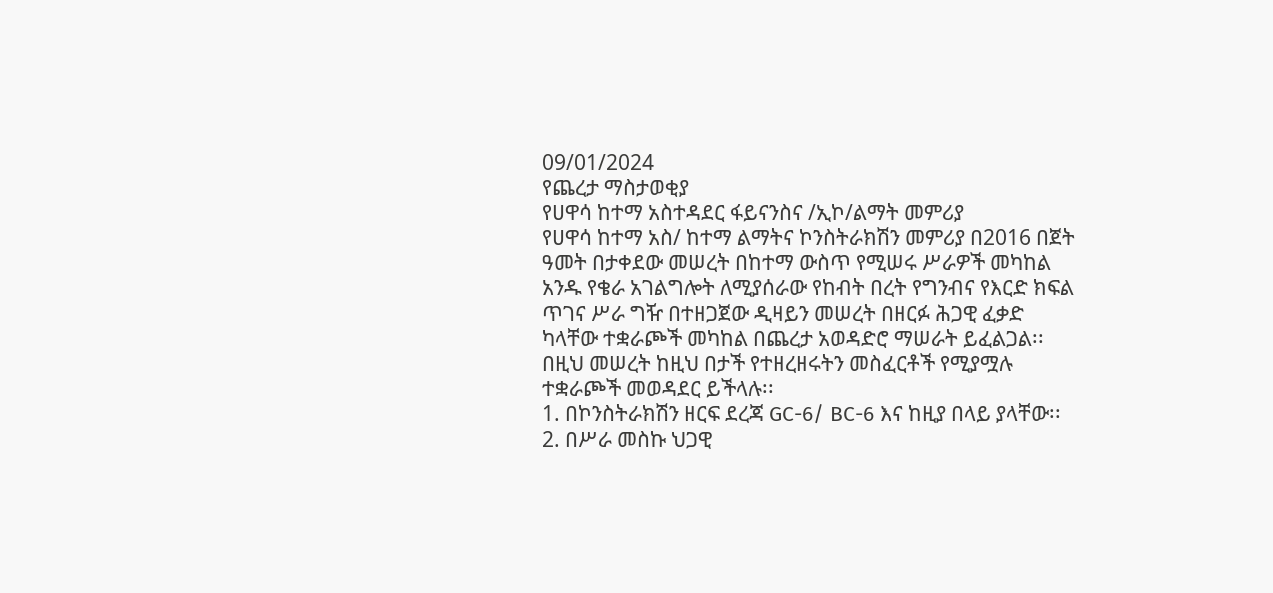09/01/2024
የጨረታ ማስታወቂያ
የሀዋሳ ከተማ አስተዳደር ፋይናንስና /ኢኮ/ልማት መምሪያ
የሀዋሳ ከተማ አስ/ ከተማ ልማትና ኮንስትራክሽን መምሪያ በ2016 በጀት ዓመት በታቀደው መሠረት በከተማ ውስጥ የሚሠሩ ሥራዎች መካከል አንዱ የቄራ አገልግሎት ለሚያሰራው የከብት በረት የግንብና የእርድ ክፍል ጥገና ሥራ ግዥ በተዘጋጀው ዲዛይን መሠረት በዘርፉ ሕጋዊ ፈቃድ ካላቸው ተቋራጮች መካከል በጨረታ አወዳድሮ ማሠራት ይፈልጋል፡፡
በዚህ መሠረት ከዚህ በታች የተዘረዘሩትን መስፈርቶች የሚያሟሉ ተቋራጮች መወዳደር ይችላሉ፡፡
1. በኮንስትራክሽን ዘርፍ ደረጃ GC-6/ BC-6 እና ከዚያ በላይ ያላቸው፡፡
2. በሥራ መስኩ ህጋዊ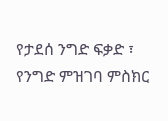የታደሰ ንግድ ፍቃድ ፣ የንግድ ምዝገባ ምስክር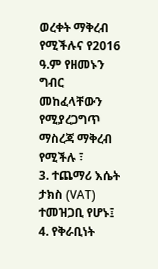ወረቀት ማቅረብ የሚችሉና የ2016 ዓ.ም የዘመኑን ግብር መከፈላቸውን የሚያረጋግጥ ማስረጃ ማቅረብ የሚችሉ ፣
3. ተጨማሪ እሴት ታክስ (VAT) ተመዝጋቢ የሆኑ፤
4. የቅራቢነት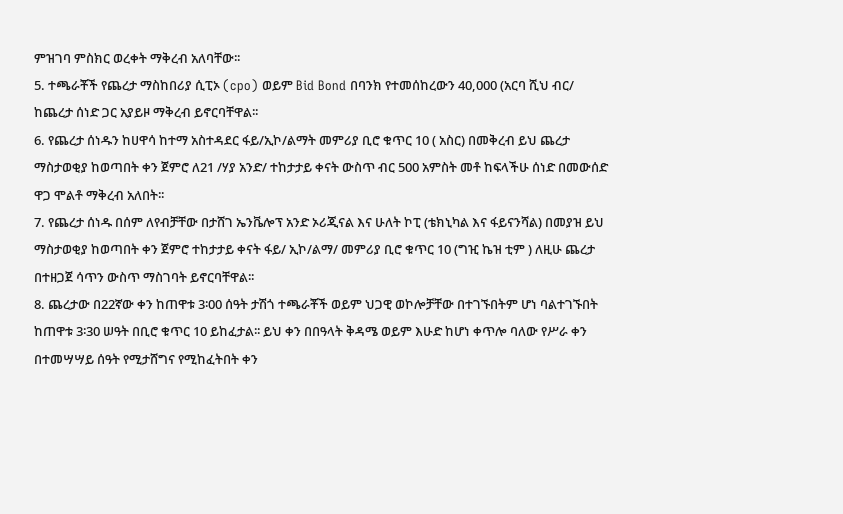ምዝገባ ምስክር ወረቀት ማቅረብ አለባቸው፡፡
5. ተጫራቾች የጨረታ ማስከበሪያ ሲፒኦ (cpo) ወይም Bid Bond በባንክ የተመሰከረውን 40,000 (አርባ ሺህ ብር/ ከጨረታ ሰነድ ጋር አያይዞ ማቅረብ ይኖርባቸዋል፡፡
6. የጨረታ ሰነዱን ከሀዋሳ ከተማ አስተዳደር ፋይ/ኢኮ/ልማት መምሪያ ቢሮ ቁጥር 10 ( አስር) በመቅረብ ይህ ጨረታ ማስታወቂያ ከወጣበት ቀን ጀምሮ ለ21 /ሃያ አንድ/ ተከታታይ ቀናት ውስጥ ብር 500 አምስት መቶ ከፍላችሁ ሰነድ በመውሰድ ዋጋ ሞልቶ ማቅረብ አለበት፡፡
7. የጨረታ ሰነዱ በሰም ለየብቻቸው በታሸገ ኤንቬሎፕ አንድ ኦሪጂናል እና ሁለት ኮፒ (ቴክኒካል እና ፋይናንሻል) በመያዝ ይህ ማስታወቂያ ከወጣበት ቀን ጀምሮ ተከታታይ ቀናት ፋይ/ ኢኮ/ልማ/ መምሪያ ቢሮ ቁጥር 10 (ግዢ ኬዝ ቲም ) ለዚሁ ጨረታ በተዘጋጀ ሳጥን ውስጥ ማስገባት ይኖርባቸዋል፡፡
8. ጨረታው በ22ኛው ቀን ከጠዋቱ 3፡00 ሰዓት ታሽጎ ተጫራቾች ወይም ህጋዊ ወኮሎቻቸው በተገኙበትም ሆነ ባልተገኙበት ከጠዋቱ 3፡30 ሠዓት በቢሮ ቁጥር 10 ይከፈታል፡፡ ይህ ቀን በበዓላት ቅዳሜ ወይም እሁድ ከሆነ ቀጥሎ ባለው የሥራ ቀን በተመሣሣይ ሰዓት የሚታሸግና የሚከፈትበት ቀን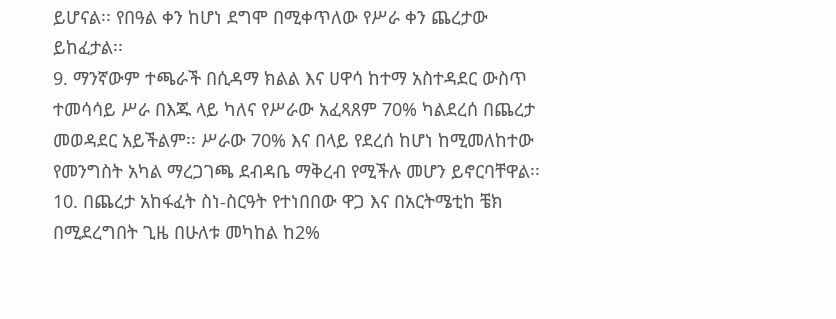ይሆናል፡፡ የበዓል ቀን ከሆነ ደግሞ በሚቀጥለው የሥራ ቀን ጨረታው ይከፈታል፡፡
9. ማንኛውም ተጫራች በሲዳማ ክልል እና ሀዋሳ ከተማ አስተዳደር ውስጥ ተመሳሳይ ሥራ በእጁ ላይ ካለና የሥራው አፈጻጸም 70% ካልደረሰ በጨረታ መወዳደር አይችልም፡፡ ሥራው 70% እና በላይ የደረሰ ከሆነ ከሚመለከተው የመንግስት አካል ማረጋገጫ ደብዳቤ ማቅረብ የሚችሉ መሆን ይኖርባቸዋል፡፡
10. በጨረታ አከፋፈት ስነ-ስርዓት የተነበበው ዋጋ እና በአርትሜቲከ ቼክ በሚደረግበት ጊዜ በሁለቱ መካከል ከ2%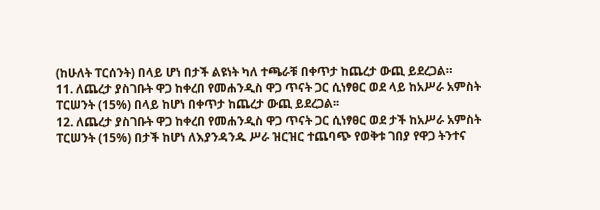(ከሁለት ፐርሰንት) በላይ ሆነ በታች ልዩነት ካለ ተጫራቹ በቀጥታ ከጨረታ ውጪ ይደረጋል።
11. ለጨረታ ያስገቡት ዋጋ ከቀረበ የመሐንዲስ ዋጋ ጥናት ጋር ሲነፃፀር ወደ ላይ ከአሥራ አምስት ፐርሠንት (15%) በላይ ከሆነ በቀጥታ ከጨረታ ውጪ ይደረጋል፡፡
12. ለጨረታ ያስገቡት ዋጋ ከቀረበ የመሐንዲስ ዋጋ ጥናት ጋር ሲነፃፀር ወደ ታች ከአሥራ አምስት ፐርሠንት (15%) በታች ከሆነ ለእያንዳንዱ ሥራ ዝርዝር ተጨባጭ የወቅቱ ገበያ የዋጋ ትንተና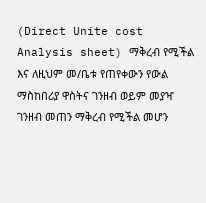(Direct Unite cost Analysis sheet) ማቅረብ የሚችል እና ለዚህም መ/ቤቱ የጠየቀውን የውል ማስከበሪያ ዋስትና ገንዘብ ወይም መያዣ ገንዘብ መጠን ማቅረብ የሚችል መሆን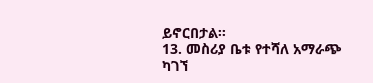ይኖርበታል፡፡
13. መስሪያ ቤቱ የተሻለ አማራጭ ካገኘ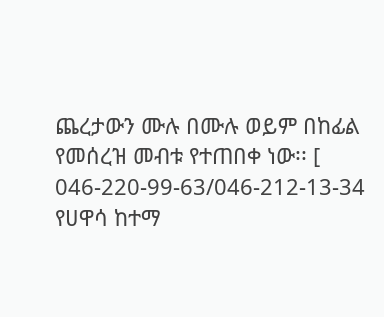ጨረታውን ሙሉ በሙሉ ወይም በከፊል የመሰረዝ መብቱ የተጠበቀ ነው፡፡ [ 046-220-99-63/046-212-13-34
የሀዋሳ ከተማ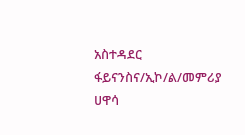አስተዳደር ፋይናንስና/ኢኮ/ል/መምሪያ ሀዋሳ